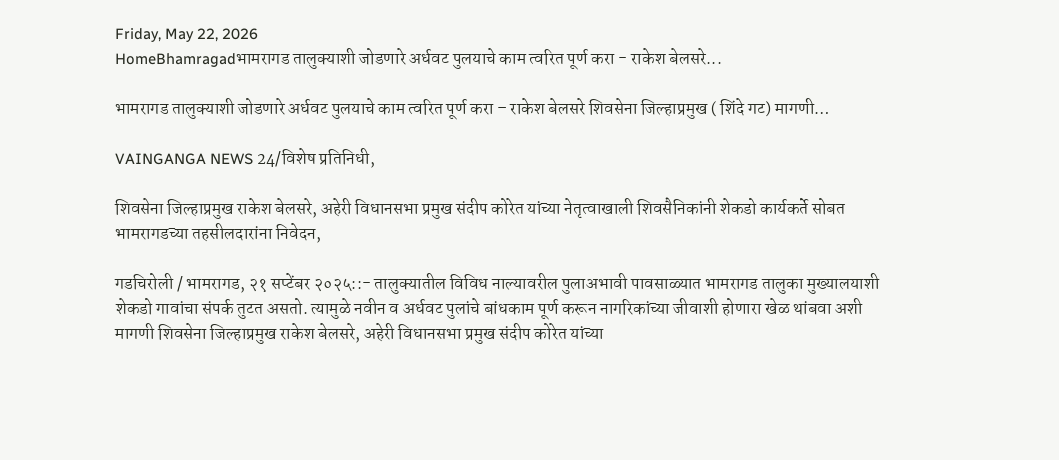Friday, May 22, 2026
HomeBhamragadभामरागड तालुक्याशी जोडणारे अर्धवट पुलयाचे काम त्वरित पूर्ण करा - राकेश बेलसरे...

भामरागड तालुक्याशी जोडणारे अर्धवट पुलयाचे काम त्वरित पूर्ण करा – राकेश बेलसरे शिवसेना जिल्हाप्रमुख ( शिंदे गट) मागणी…

VAINGANGA NEWS 24/विशेष प्रतिनिधी,

शिवसेना जिल्हाप्रमुख राकेश बेलसरे, अहेरी विधानसभा प्रमुख संदीप कोरेत यांच्या नेतृत्वाखाली शिवसैनिकांनी शेकडो कार्यकर्ते सोबत भामरागडच्या तहसीलदारांना निवेदन,

गडचिरोली / भामरागड, २१ सप्टेंबर २०२५::- तालुक्यातील विविध नाल्यावरील पुलाअभावी पावसाळ्यात भामरागड तालुका मुख्यालयाशी शेकडो गावांचा संपर्क तुटत असतो. त्यामुळे नवीन व अर्धवट पुलांचे बांधकाम पूर्ण करून नागरिकांच्या जीवाशी होणारा खेळ थांबवा अशी मागणी शिवसेना जिल्हाप्रमुख राकेश बेलसरे, अहेरी विधानसभा प्रमुख संदीप कोरेत यांच्या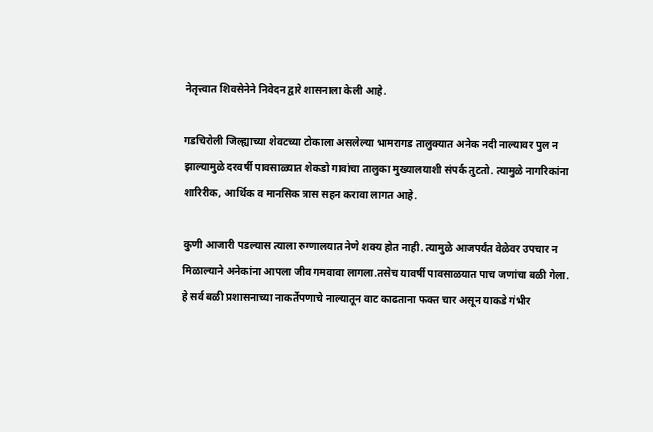नेतृत्त्वात शिवसेनेने निवेदन द्वारे शासनाला केली आहे.

गडचिरोली जिल्ह्याच्या शेवटच्या टोकाला असलेल्या भामरागड तालुक्यात अनेक नदी नाल्यावर पुल न झाल्यामुळे दरवर्षी पावसाळ्यात शेकडो गावांचा तालुका मुख्यालयाशी संपर्क तुटतो. त्यामुळे नागरिकांना शारिरीक, आर्थिक व मानसिक त्रास सहन करावा लागत आहे.

कुणी आजारी पडल्यास त्याला रुग्णालयात नेणे शक्य होत नाही. त्यामुळे आजपर्यंत वेळेवर उपचार न मिळाल्याने अनेकांना आपला जीव गमवावा लागला.तसेच यावर्षी पावसाळयात पाच जणांचा बळी गेला. हे सर्व बळी प्रशासनाच्या नाकर्तेपणाचे नाल्यातून वाट काढताना फक्त चार असून याकडे गंभीर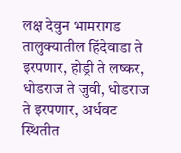लक्ष देवुन भामरागड तालुक्यातील हिंदेवाडा ते इरपणार, होड्री ते लष्कर, धोडराज ते जुवी, धोडराज ते इरपणार, अर्धवट स्थितीत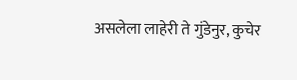असलेला लाहेरी ते गुंडेनुर, कुचेर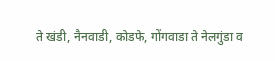ते खंडी, नैनवाडी, कोडफे, गोंगवाडा ते नेलगुंडा व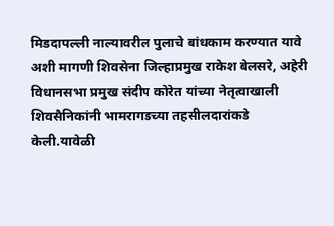मिडदापल्ली नाल्यावरील पुलाचे बांधकाम करण्यात यावे अशी मागणी शिवसेना जिल्हाप्रमुख राकेश बेलसरे, अहेरी विधानसभा प्रमुख संदीप कोरेत यांच्या नेतृत्वाखाली शिवसैनिकांनी भामरागडच्या तहसीलदारांकडे केली.यावेळी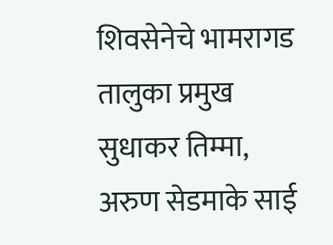शिवसेनेचे भामरागड तालुका प्रमुख सुधाकर तिम्मा, अरुण सेडमाके साई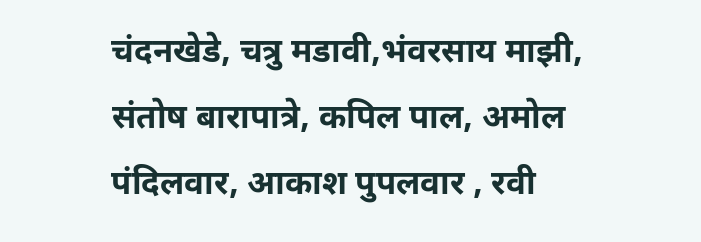चंदनखेडे, चत्रु मडावी,भंवरसाय माझी, संतोष बारापात्रे, कपिल पाल, अमोल पंदिलवार, आकाश पुपलवार , रवी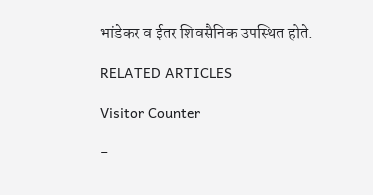भांडेकर व ईतर शिवसैनिक उपस्थित होते.

RELATED ARTICLES

Visitor Counter

-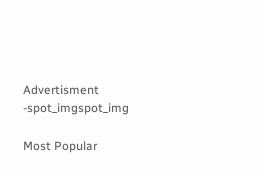Advertisment -spot_imgspot_img

Most Popular